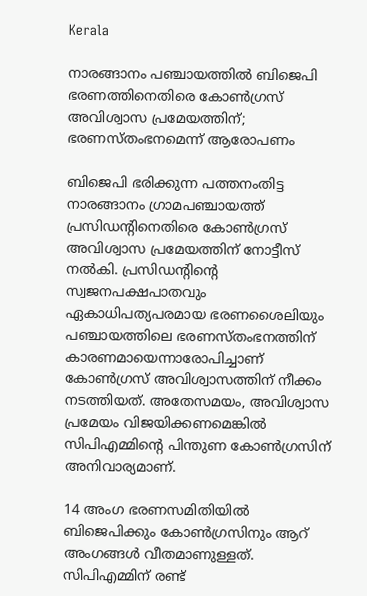Kerala

നാരങ്ങാനം പഞ്ചായത്തിൽ ബിജെപി ഭരണത്തിനെതിരെ കോൺഗ്രസ് അവിശ്വാസ പ്രമേയത്തിന്; ഭരണസ്തംഭനമെന്ന് ആരോപണം

ബിജെപി ഭരിക്കുന്ന പത്തനംതിട്ട നാരങ്ങാനം ഗ്രാമപഞ്ചായത്ത് പ്രസിഡന്റിനെതിരെ കോൺഗ്രസ് അവിശ്വാസ പ്രമേയത്തിന് നോട്ടീസ് നൽകി. പ്രസിഡന്റിന്റെ സ്വജനപക്ഷപാതവും ഏകാധിപത്യപരമായ ഭരണശൈലിയും പഞ്ചായത്തിലെ ഭരണസ്തംഭനത്തിന് കാരണമായെന്നാരോപിച്ചാണ് കോൺഗ്രസ് അവിശ്വാസത്തിന് നീക്കം നടത്തിയത്. അതേസമയം, അവിശ്വാസ പ്രമേയം വിജയിക്കണമെങ്കിൽ സിപിഎമ്മിന്റെ പിന്തുണ കോൺഗ്രസിന് അനിവാര്യമാണ്.

14 അംഗ ഭരണസമിതിയിൽ ബിജെപിക്കും കോൺഗ്രസിനും ആറ് അംഗങ്ങൾ വീതമാണുള്ളത്. സിപിഎമ്മിന് രണ്ട്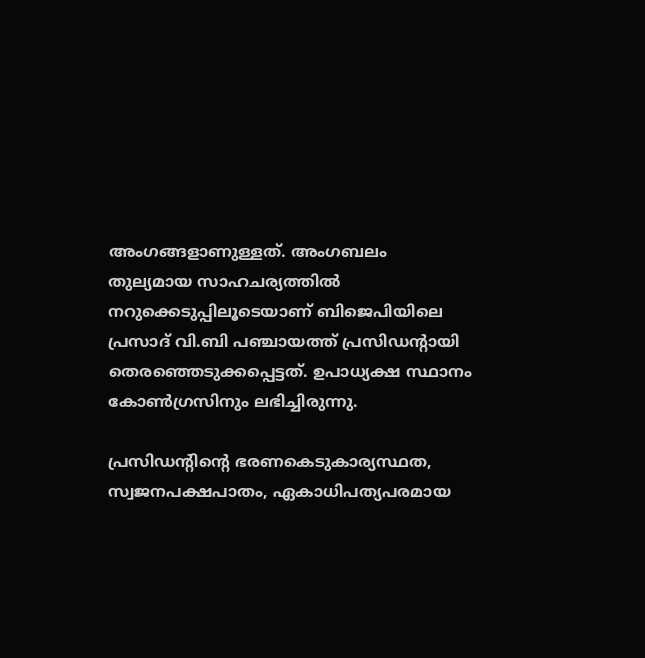അംഗങ്ങളാണുള്ളത്. അംഗബലം തുല്യമായ സാഹചര്യത്തിൽ നറുക്കെടുപ്പിലൂടെയാണ് ബിജെപിയിലെ പ്രസാദ് വി.ബി പഞ്ചായത്ത് പ്രസിഡന്റായി തെരഞ്ഞെടുക്കപ്പെട്ടത്. ഉപാധ്യക്ഷ സ്ഥാനം കോൺഗ്രസിനും ലഭിച്ചിരുന്നു.

പ്രസിഡന്റിന്റെ ഭരണകെടുകാര്യസ്ഥത, സ്വജനപക്ഷപാതം, ഏകാധിപത്യപരമായ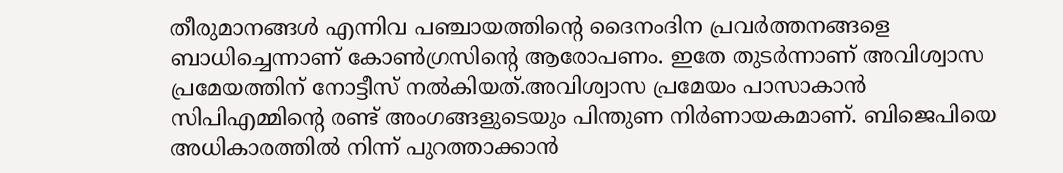തീരുമാനങ്ങൾ എന്നിവ പഞ്ചായത്തിന്റെ ദൈനംദിന പ്രവർത്തനങ്ങളെ ബാധിച്ചെന്നാണ് കോൺഗ്രസിന്റെ ആരോപണം. ഇതേ തുടർന്നാണ് അവിശ്വാസ പ്രമേയത്തിന് നോട്ടീസ് നൽകിയത്.അവിശ്വാസ പ്രമേയം പാസാകാൻ സിപിഎമ്മിന്റെ രണ്ട് അംഗങ്ങളുടെയും പിന്തുണ നിർണായകമാണ്. ബിജെപിയെ അധികാരത്തിൽ നിന്ന് പുറത്താക്കാൻ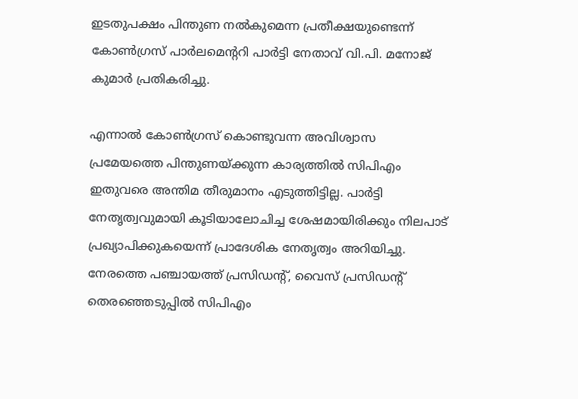ഇടതുപക്ഷം പിന്തുണ നൽകുമെന്ന പ്രതീക്ഷയുണ്ടെന്ന് കോൺഗ്രസ് പാർലമെന്ററി പാർട്ടി നേതാവ് വി.പി. മനോജ് കുമാർ പ്രതികരിച്ചു.

എന്നാൽ കോൺഗ്രസ് കൊണ്ടുവന്ന അവിശ്വാസ പ്രമേയത്തെ പിന്തുണയ്ക്കുന്ന കാര്യത്തിൽ സിപിഎം ഇതുവരെ അന്തിമ തീരുമാനം എടുത്തിട്ടില്ല. പാർട്ടി നേതൃത്വവുമായി കൂടിയാലോചിച്ച ശേഷമായിരിക്കും നിലപാട് പ്രഖ്യാപിക്കുകയെന്ന് പ്രാദേശിക നേതൃത്വം അറിയിച്ചു. നേരത്തെ പഞ്ചായത്ത് പ്രസിഡന്റ്, വൈസ് പ്രസിഡന്റ് തെരഞ്ഞെടുപ്പിൽ സിപിഎം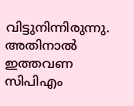വിട്ടുനിന്നിരുന്നു. അതിനാൽ ഇത്തവണ സിപിഎം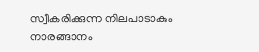സ്വീകരിക്കുന്ന നിലപാടാകും നാരങ്ങാനം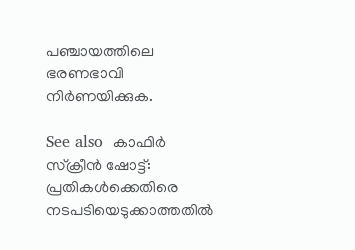പഞ്ചായത്തിലെ ഭരണഭാവി നിർണയിക്കുക.

See also  കാഫിര്‍ സ്‌ക്രീന്‍ ഷോട്ട്: പ്രതികള്‍ക്കെതിരെ നടപടിയെടുക്കാത്തതില്‍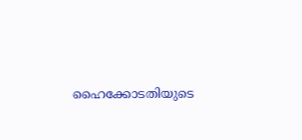ഹൈക്കോടതിയുടെ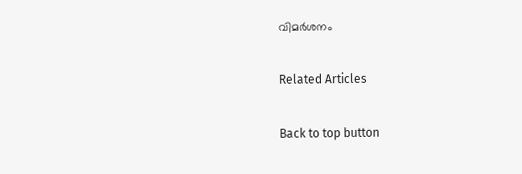വിമര്‍ശനം

Related Articles

Back to top button